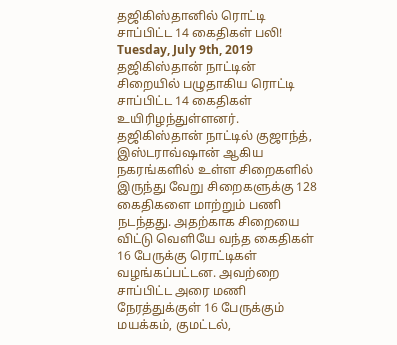தஜிகிஸ்தானில் ரொட்டி சாப்பிட்ட 14 கைதிகள் பலி!
Tuesday, July 9th, 2019
தஜிகிஸ்தான் நாட்டின் சிறையில் பழுதாகிய ரொட்டி சாப்பிட்ட 14 கைதிகள் உயிரிழந்துள்ளனர்.
தஜிகிஸ்தான் நாட்டில் குஜாந்த், இஸ்டராவ்ஷான் ஆகிய நகரங்களில் உள்ள சிறைகளில் இருந்து வேறு சிறைகளுக்கு 128 கைதிகளை மாற்றும் பணி நடந்தது. அதற்காக சிறையை விட்டு வெளியே வந்த கைதிகள் 16 பேருக்கு ரொட்டிகள் வழங்கப்பட்டன. அவற்றை சாப்பிட்ட அரை மணி நேரத்துக்குள் 16 பேருக்கும் மயக்கம், குமட்டல்,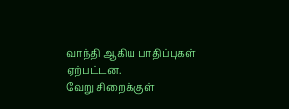வாந்தி ஆகிய பாதிப்புகள் ஏற்பட்டன.
வேறு சிறைக்குள்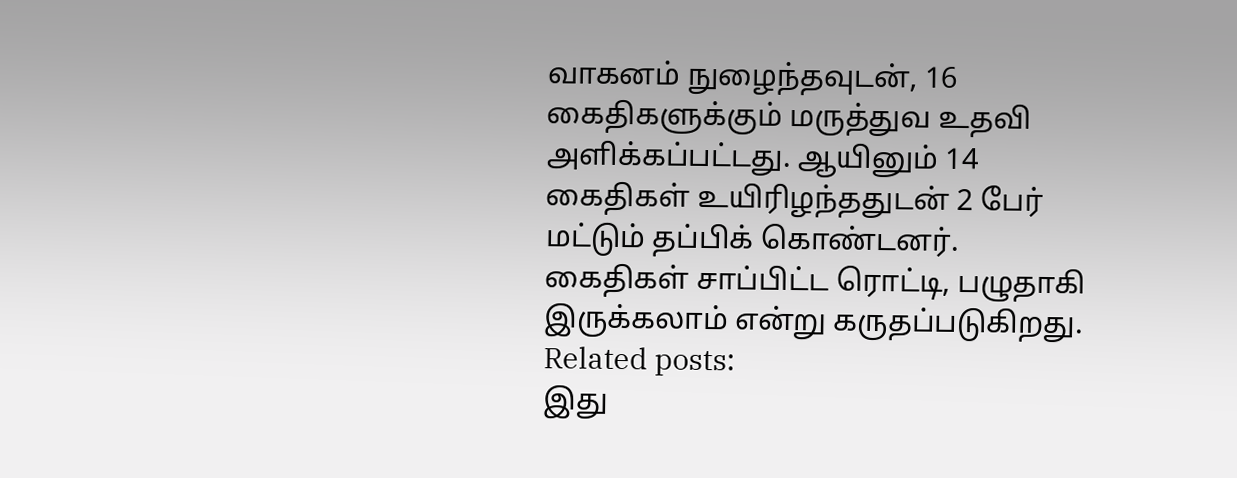வாகனம் நுழைந்தவுடன், 16 கைதிகளுக்கும் மருத்துவ உதவி அளிக்கப்பட்டது. ஆயினும் 14 கைதிகள் உயிரிழந்ததுடன் 2 பேர் மட்டும் தப்பிக் கொண்டனர்.
கைதிகள் சாப்பிட்ட ரொட்டி, பழுதாகி இருக்கலாம் என்று கருதப்படுகிறது.
Related posts:
இது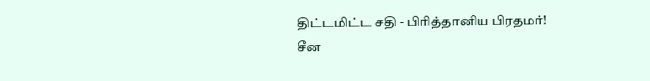திட்டமிட்ட சதி - பிரித்தானிய பிரதமர்!
சீன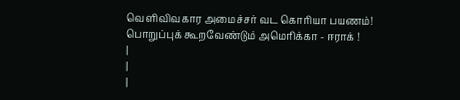வெளிவிவகார அமைச்சர் வட கொரியா பயணம்!
பொறுப்புக் கூறவேண்டும் அமெரிக்கா - ஈராக் !
|
|
|